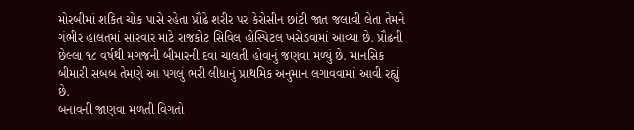મોરબીમાં શકિત ચોક પાસે રહેતા પ્રૌઢે શરીર પર કેરોસીન છાંટી જાત જલાવી લેતા તેમને ગંભીર હાલતમાં સારવાર માટે રાજકોટ સિવિલ હોસ્પિટલ ખસેડવામાં આવ્યા છે. પ્રૌઢની છેલ્લા ૧૮ વર્ષથી મગજની બીમારની દવા ચાલતી હોવાનું જણવા મળ્યું છે. માનસિક બીમારી સબબ તેમણે આ પગલું ભરી લીધાનું પ્રાથમિક અનુમાન લગાવવામાં આવી રહ્યું છે.
બનાવની જાણવા મળતી વિગતો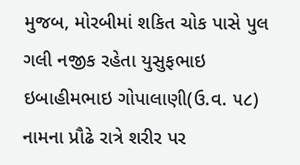મુજબ, મોરબીમાં શકિત ચોક પાસે પુલ ગલી નજીક રહેતા યુસુફભાઇ ઇબાહીમભાઇ ગોપાલાણી(ઉ.વ. ૫૮) નામના પ્રૌઢે રાત્રે શરીર પર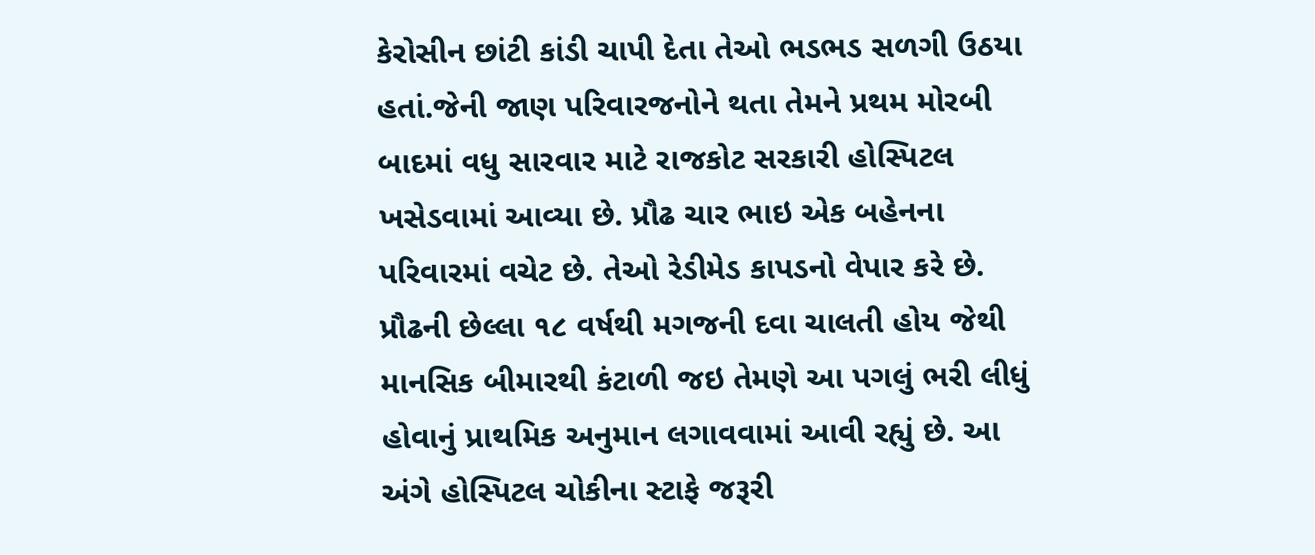કેરોસીન છાંટી કાંડી ચાપી દેતા તેઓ ભડભડ સળગી ઉઠયા હતાં.જેની જાણ પરિવારજનોને થતા તેમને પ્રથમ મોરબી બાદમાં વધુ સારવાર માટે રાજકોટ સરકારી હોસ્પિટલ ખસેડવામાં આવ્યા છે. પ્રૌઢ ચાર ભાઇ એક બહેનના પરિવારમાં વચેટ છે. તેઓ રેડીમેડ કાપડનો વેપાર કરે છે. પ્રૌઢની છેલ્લા ૧૮ વર્ષથી મગજની દવા ચાલતી હોય જેથી માનસિક બીમારથી કંટાળી જઇ તેમણે આ પગલું ભરી લીધું હોવાનું પ્રાથમિક અનુમાન લગાવવામાં આવી રહ્યું છે. આ અંગે હોસ્પિટલ ચોકીના સ્ટાફે જરૂરી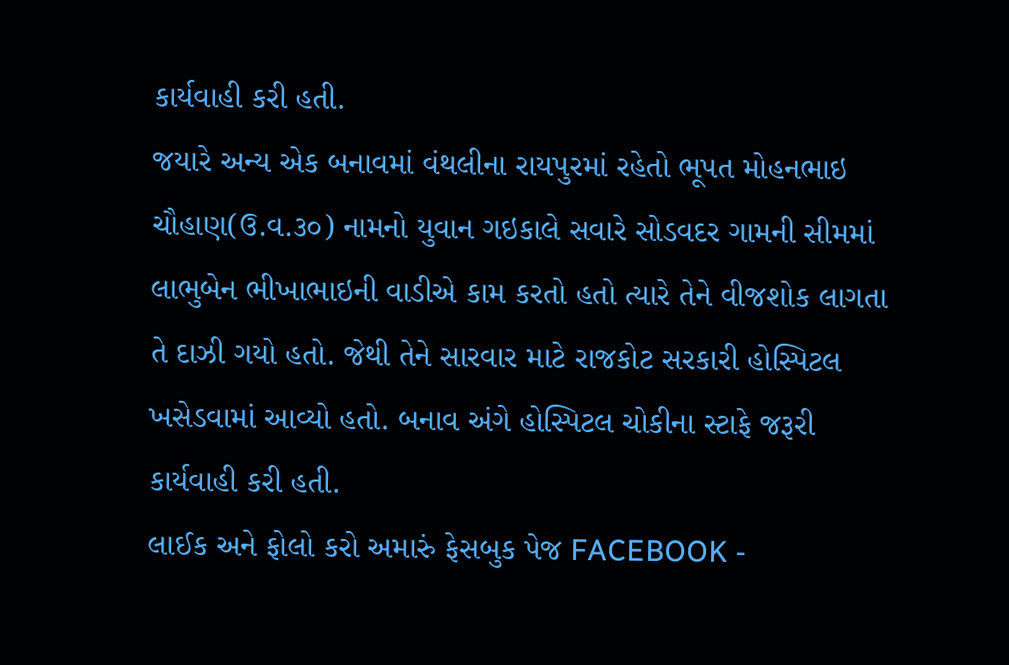કાર્યવાહી કરી હતી.
જયારે અન્ય એક બનાવમાં વંથલીના રાયપુરમાં રહેતો ભૂપત મોહનભાઇ ચૌહાણ(ઉ.વ.૩૦) નામનો યુવાન ગઇકાલે સવારે સોડવદર ગામની સીમમાં લાભુબેન ભીખાભાઇની વાડીએ કામ કરતો હતો ત્યારે તેને વીજશોક લાગતા તે દાઝી ગયો હતો. જેથી તેને સારવાર માટે રાજકોટ સરકારી હોસ્પિટલ ખસેડવામાં આવ્યો હતો. બનાવ અંગે હોસ્પિટલ ચોકીના સ્ટાફે જરૂરી કાર્યવાહી કરી હતી.
લાઈક અને ફોલો કરો અમારું ફેસબુક પેજ FACEBOOK -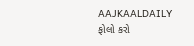AAJKAALDAILY
ફોલો કરો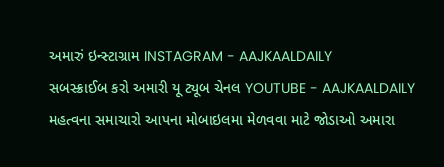અમારું ઇન્સ્ટાગ્રામ INSTAGRAM - AAJKAALDAILY
સબસ્ક્રાઈબ કરો અમારી યૂ ટ્યૂબ ચેનલ YOUTUBE - AAJKAALDAILY
મહત્વના સમાચારો આપના મોબાઇલમા મેળવવા માટે જોડાઓ અમારા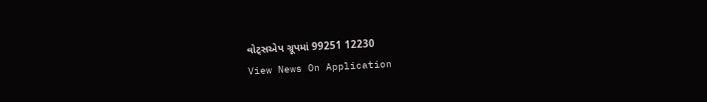વોટ્સએપ ગ્રૂપમાં 99251 12230
View News On Application